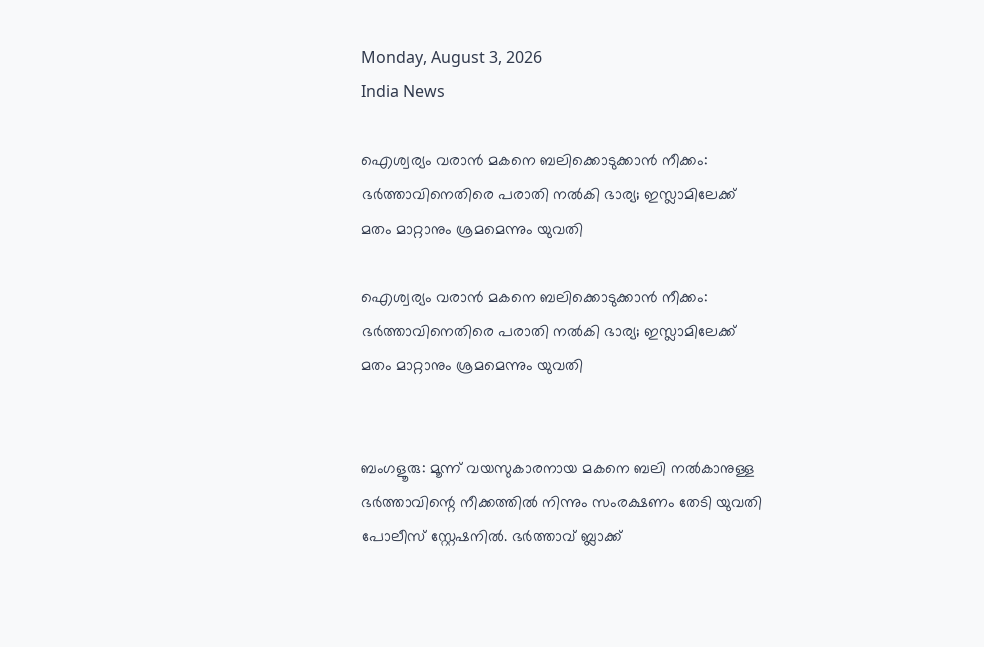Monday, August 3, 2026
India News

ഐശ്വര്യം വരാന്‍ മകനെ ബലിക്കൊടുക്കാന്‍ നീക്കം: ഭര്‍ത്താവിനെതിരെ പരാതി നല്‍കി ഭാര്യ; ഇസ്ലാമിലേക്ക് മതം മാറ്റാനും ശ്രമമെന്നും യുവതി

ഐശ്വര്യം വരാന്‍ മകനെ ബലിക്കൊടുക്കാന്‍ നീക്കം: ഭര്‍ത്താവിനെതിരെ പരാതി നല്‍കി ഭാര്യ; ഇസ്ലാമിലേക്ക് മതം മാറ്റാനും ശ്രമമെന്നും യുവതി


ബംഗളൂരു: മൂന്ന് വയസുകാരനായ മകനെ ബലി നല്‍കാനുള്ള ഭര്‍ത്താവിന്റെ നീക്കത്തില്‍ നിന്നും സംരക്ഷണം തേടി യുവതി പോലീസ് സ്റ്റേഷനില്‍. ഭര്‍ത്താവ് ബ്ലാക്ക്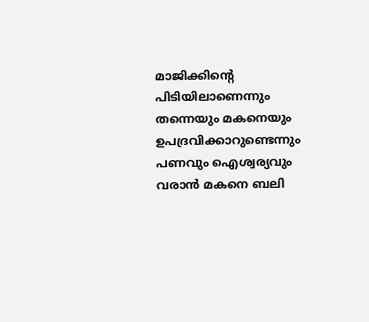മാജിക്കിന്റെ പിടിയിലാണെന്നും തന്നെയും മകനെയും ഉപദ്രവിക്കാറുണ്ടെന്നും പണവും ഐശ്വര്യവും വരാന്‍ മകനെ ബലി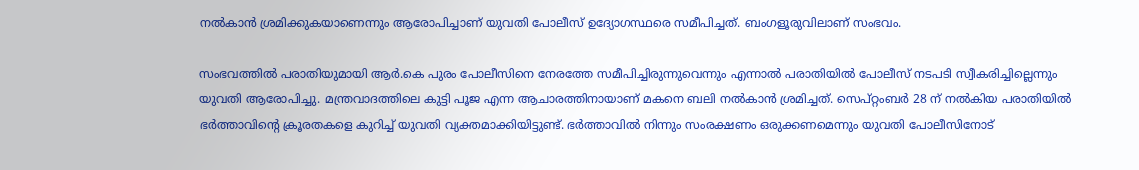നല്‍കാന്‍ ശ്രമിക്കുകയാണെന്നും ആരോപിച്ചാണ് യുവതി പോലീസ് ഉദ്യോഗസ്ഥരെ സമീപിച്ചത്. ബംഗളൂരുവിലാണ് സംഭവം.

സംഭവത്തില്‍ പരാതിയുമായി ആര്‍.കെ പുരം പോലീസിനെ നേരത്തേ സമീപിച്ചിരുന്നുവെന്നും എന്നാല്‍ പരാതിയില്‍ പോലീസ് നടപടി സ്വീകരിച്ചില്ലെന്നും യുവതി ആരോപിച്ചു. മന്ത്രവാദത്തിലെ കുട്ടി പൂജ എന്ന ആചാരത്തിനായാണ് മകനെ ബലി നല്‍കാന്‍ ശ്രമിച്ചത്. സെപ്റ്റംബര്‍ 28 ന് നല്‍കിയ പരാതിയില്‍ ഭര്‍ത്താവിന്റെ ക്രൂരതകളെ കുറിച്ച് യുവതി വ്യക്തമാക്കിയിട്ടുണ്ട്. ഭര്‍ത്താവില്‍ നിന്നും സംരക്ഷണം ഒരുക്കണമെന്നും യുവതി പോലീസിനോട്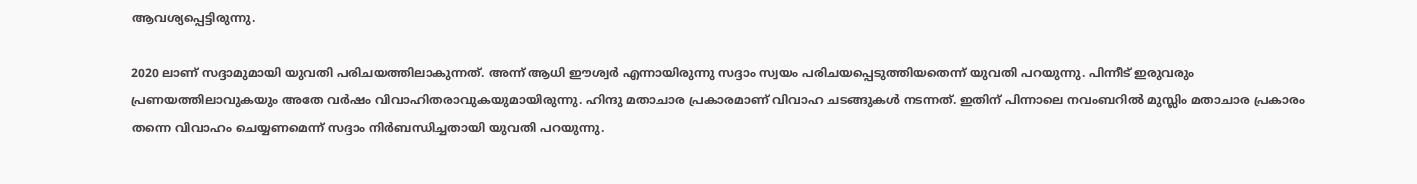ആവശ്യപ്പെട്ടിരുന്നു.

2020 ലാണ് സദ്ദാമുമായി യുവതി പരിചയത്തിലാകുന്നത്. അന്ന് ആധി ഈശ്വര്‍ എന്നായിരുന്നു സദ്ദാം സ്വയം പരിചയപ്പെടുത്തിയതെന്ന് യുവതി പറയുന്നു. പിന്നീട് ഇരുവരും പ്രണയത്തിലാവുകയും അതേ വര്‍ഷം വിവാഹിതരാവുകയുമായിരുന്നു. ഹിന്ദു മതാചാര പ്രകാരമാണ് വിവാഹ ചടങ്ങുകള്‍ നടന്നത്. ഇതിന് പിന്നാലെ നവംബറില്‍ മുസ്ലിം മതാചാര പ്രകാരം തന്നെ വിവാഹം ചെയ്യണമെന്ന് സദ്ദാം നിര്‍ബന്ധിച്ചതായി യുവതി പറയുന്നു.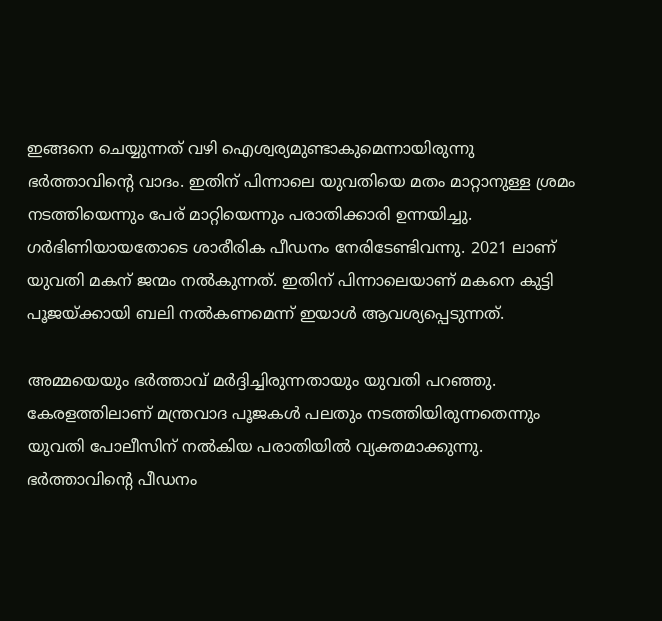ഇങ്ങനെ ചെയ്യുന്നത് വഴി ഐശ്വര്യമുണ്ടാകുമെന്നായിരുന്നു ഭര്‍ത്താവിന്റെ വാദം. ഇതിന് പിന്നാലെ യുവതിയെ മതം മാറ്റാനുള്ള ശ്രമം നടത്തിയെന്നും പേര് മാറ്റിയെന്നും പരാതിക്കാരി ഉന്നയിച്ചു. ഗര്‍ഭിണിയായതോടെ ശാരീരിക പീഡനം നേരിടേണ്ടിവന്നു. 2021 ലാണ് യുവതി മകന് ജന്മം നല്‍കുന്നത്. ഇതിന് പിന്നാലെയാണ് മകനെ കുട്ടി പൂജയ്ക്കായി ബലി നല്‍കണമെന്ന് ഇയാള്‍ ആവശ്യപ്പെടുന്നത്.

അമ്മയെയും ഭര്‍ത്താവ് മര്‍ദ്ദിച്ചിരുന്നതായും യുവതി പറഞ്ഞു. കേരളത്തിലാണ് മന്ത്രവാദ പൂജകള്‍ പലതും നടത്തിയിരുന്നതെന്നും യുവതി പോലീസിന് നല്‍കിയ പരാതിയില്‍ വ്യക്തമാക്കുന്നു. ഭര്‍ത്താവിന്റെ പീഡനം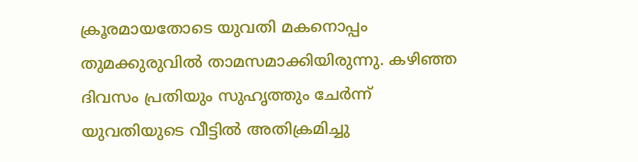ക്രൂരമായതോടെ യുവതി മകനൊപ്പം തുമക്കുരുവില്‍ താമസമാക്കിയിരുന്നു. കഴിഞ്ഞ ദിവസം പ്രതിയും സുഹൃത്തും ചേര്‍ന്ന് യുവതിയുടെ വീട്ടില്‍ അതിക്രമിച്ചു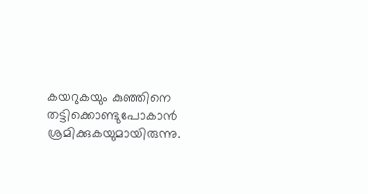കയറുകയും കുഞ്ഞിനെ തട്ടിക്കൊണ്ടുപോകാന്‍ ശ്രമിക്കുകയുമായിരുന്നു.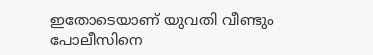ഇതോടെയാണ് യുവതി വീണ്ടും പോലീസിനെ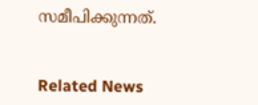സമീപിക്കുന്നത്.


Related News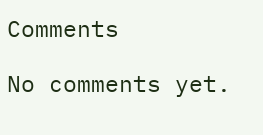Comments

No comments yet.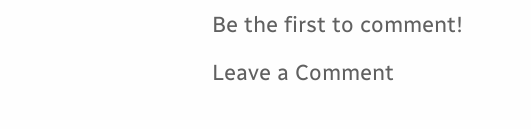Be the first to comment!

Leave a Comment